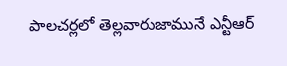పాలచర్లలో తెల్లవారుజామునే ఎన్టీఆర్‌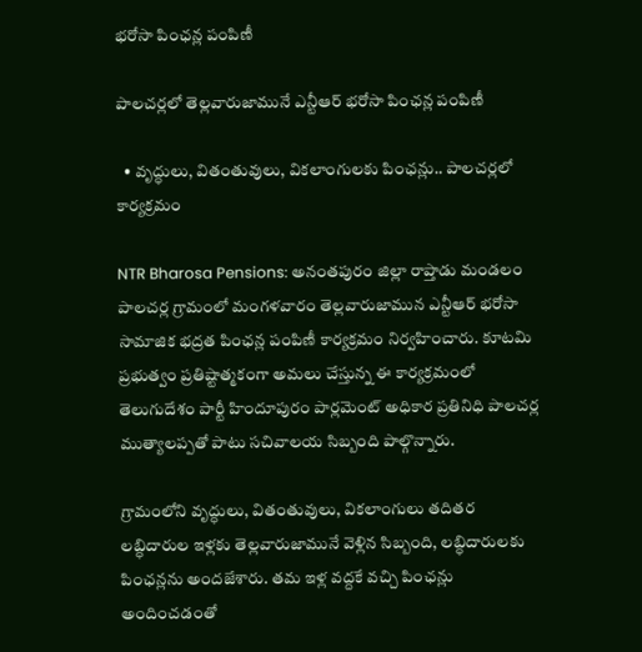భరోసా పింఛన్ల పంపిణీ

పాలచర్లలో తెల్లవారుజామునే ఎన్టీఆర్‌ భరోసా పింఛన్ల పంపిణీ

  • వృద్ధులు, వితంతువులు, వికలాంగులకు పింఛన్లు.. పాలచర్లలో కార్యక్రమం

NTR Bharosa Pensions: అనంతపురం జిల్లా రాప్తాడు మండలం పాలచర్ల గ్రామంలో మంగళవారం తెల్లవారుజామున ఎన్టీఆర్‌ భరోసా సామాజిక భద్రత పింఛన్ల పంపిణీ కార్యక్రమం నిర్వహించారు. కూటమి ప్రభుత్వం ప్రతిష్టాత్మకంగా అమలు చేస్తున్న ఈ కార్యక్రమంలో తెలుగుదేశం పార్టీ హిందూపురం పార్లమెంట్‌ అధికార ప్రతినిధి పాలచర్ల ముత్యాలప్పతో పాటు సచివాలయ సిబ్బంది పాల్గొన్నారు.

గ్రామంలోని వృద్ధులు, వితంతువులు, వికలాంగులు తదితర లబ్ధిదారుల ఇళ్లకు తెల్లవారుజామునే వెళ్లిన సిబ్బంది, లబ్ధిదారులకు పింఛన్లను అందజేశారు. తమ ఇళ్ల వద్దకే వచ్చి పింఛన్లు అందించడంతో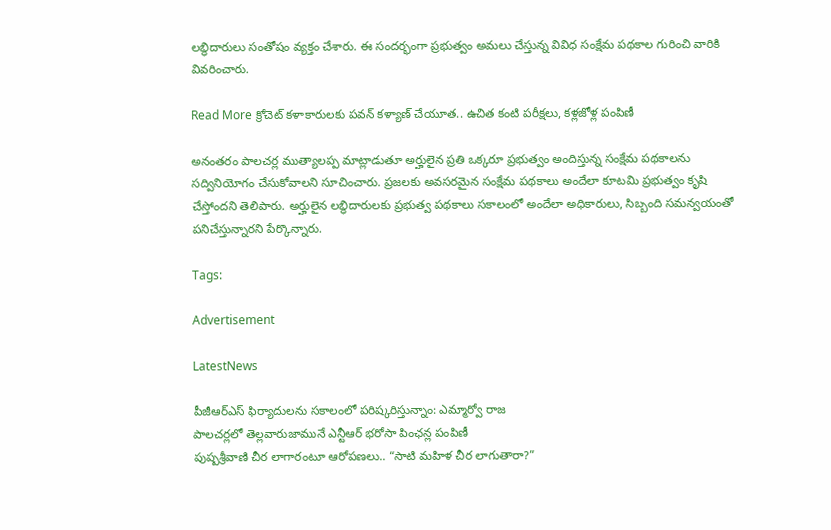లబ్ధిదారులు సంతోషం వ్యక్తం చేశారు. ఈ సందర్భంగా ప్రభుత్వం అమలు చేస్తున్న వివిధ సంక్షేమ పథకాల గురించి వారికి వివరించారు.

Read More క్రోచెట్ కళాకారులకు పవన్ కళ్యాణ్ చేయూత.. ఉచిత కంటి పరీక్షలు, కళ్లజోళ్ల పంపిణీ

అనంతరం పాలచర్ల ముత్యాలప్ప మాట్లాడుతూ అర్హులైన ప్రతి ఒక్కరూ ప్రభుత్వం అందిస్తున్న సంక్షేమ పథకాలను సద్వినియోగం చేసుకోవాలని సూచించారు. ప్రజలకు అవసరమైన సంక్షేమ పథకాలు అందేలా కూటమి ప్రభుత్వం కృషి చేస్తోందని తెలిపారు. అర్హులైన లబ్ధిదారులకు ప్రభుత్వ పథకాలు సకాలంలో అందేలా అధికారులు, సిబ్బంది సమన్వయంతో పనిచేస్తున్నారని పేర్కొన్నారు.

Tags:

Advertisement

LatestNews

పీజీఆర్‌ఎస్ ఫిర్యాదులను సకాలంలో పరిష్కరిస్తున్నాం: ఎమ్మార్వో రాజ
పాలచర్లలో తెల్లవారుజామునే ఎన్టీఆర్‌ భరోసా పింఛన్ల పంపిణీ
పుష్పశ్రీవాణి చీర లాగారంటూ ఆరోపణలు.. “సాటి మహిళ చీర లాగుతారా?”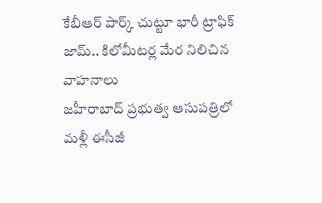కేబీఆర్‌ పార్క్‌ చుట్టూ భారీ ట్రాఫిక్‌ జామ్‌.. కిలోమీటర్ల మేర నిలిచిన వాహనాలు
జహీరాబాద్‌ ప్రభుత్వ ఆసుపత్రిలో మళ్లీ ఈసీజీ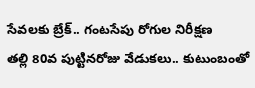సేవలకు బ్రేక్‌.. గంటసేపు రోగుల నిరీక్షణ
తల్లి 80వ పుట్టినరోజు వేడుకలు.. కుటుంబంతో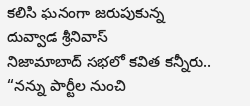కలిసి ఘనంగా జరుపుకున్న దువ్వాడ శ్రీనివాస్
నిజామాబాద్‌ సభలో కవిత కన్నీరు.. “నన్ను పార్టీల నుంచి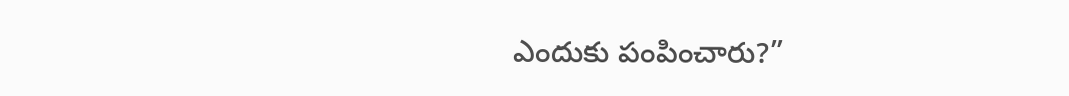ఎందుకు పంపించారు?”